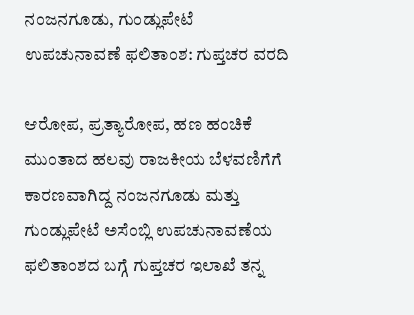ನಂಜನಗೂಡು, ಗುಂಡ್ಲುಪೇಟೆ ಉಪಚುನಾವಣೆ ಫಲಿತಾಂಶ: ಗುಪ್ತಚರ ವರದಿ

ಆರೋಪ, ಪ್ರತ್ಯಾರೋಪ, ಹಣ ಹಂಚಿಕೆ ಮುಂತಾದ ಹಲವು ರಾಜಕೀಯ ಬೆಳವಣಿಗೆಗೆ ಕಾರಣವಾಗಿದ್ದ ನಂಜನಗೂಡು ಮತ್ತು ಗುಂಡ್ಲುಪೇಟೆ ಅಸೆಂಬ್ಲಿ ಉಪಚುನಾವಣೆಯ ಫಲಿತಾಂಶದ ಬಗ್ಗೆ ಗುಪ್ತಚರ ಇಲಾಖೆ ತನ್ನ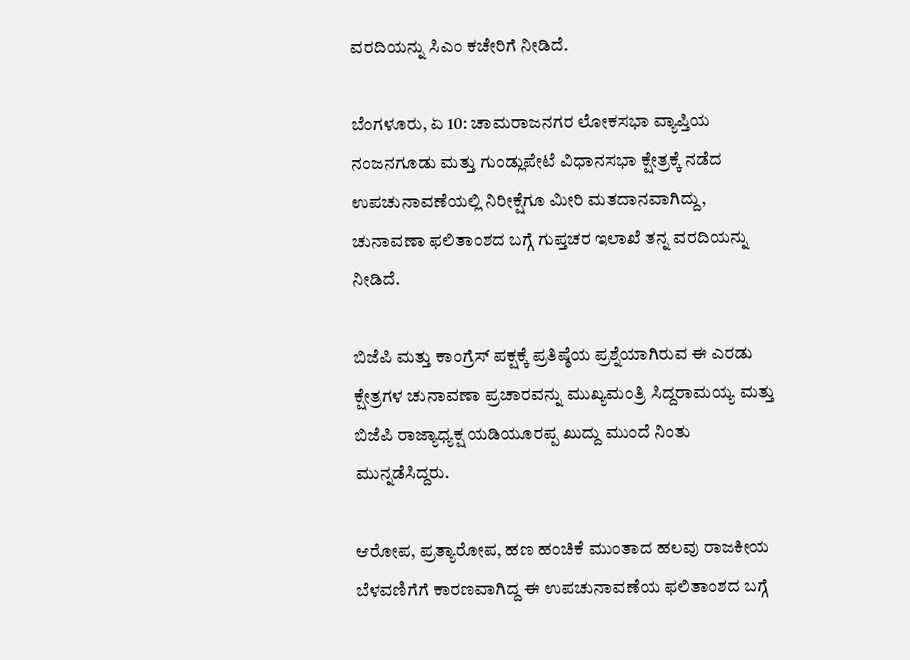ವರದಿಯನ್ನು ಸಿಎಂ ಕಚೇರಿಗೆ ನೀಡಿದೆ.

ಬೆಂಗಳೂರು, ಏ 10: ಚಾಮರಾಜನಗರ ಲೋಕಸಭಾ ವ್ಯಾಪ್ತಿಯ ನಂಜನಗೂಡು ಮತ್ತು ಗುಂಡ್ಲುಪೇಟೆ ವಿಧಾನಸಭಾ ಕ್ಷೇತ್ರಕ್ಕೆ ನಡೆದ ಉಪಚುನಾವಣೆಯಲ್ಲಿ ನಿರೀಕ್ಷೆಗೂ ಮೀರಿ ಮತದಾನವಾಗಿದ್ದು, ಚುನಾವಣಾ ಫಲಿತಾಂಶದ ಬಗ್ಗೆ ಗುಪ್ತಚರ ಇಲಾಖೆ ತನ್ನ ವರದಿಯನ್ನು ನೀಡಿದೆ.

ಬಿಜೆಪಿ ಮತ್ತು ಕಾಂಗ್ರೆಸ್ ಪಕ್ಷಕ್ಕೆ ಪ್ರತಿಷ್ಠೆಯ ಪ್ರಶ್ನೆಯಾಗಿರುವ ಈ ಎರಡು ಕ್ಷೇತ್ರಗಳ ಚುನಾವಣಾ ಪ್ರಚಾರವನ್ನು ಮುಖ್ಯಮಂತ್ರಿ ಸಿದ್ದರಾಮಯ್ಯ ಮತ್ತು ಬಿಜೆಪಿ ರಾಜ್ಯಾಧ್ಯಕ್ಷ ಯಡಿಯೂರಪ್ಪ ಖುದ್ದು ಮುಂದೆ ನಿಂತು ಮುನ್ನಡೆಸಿದ್ದರು.

ಆರೋಪ, ಪ್ರತ್ಯಾರೋಪ, ಹಣ ಹಂಚಿಕೆ ಮುಂತಾದ ಹಲವು ರಾಜಕೀಯ ಬೆಳವಣಿಗೆಗೆ ಕಾರಣವಾಗಿದ್ದ ಈ ಉಪಚುನಾವಣೆಯ ಫಲಿತಾಂಶದ ಬಗ್ಗೆ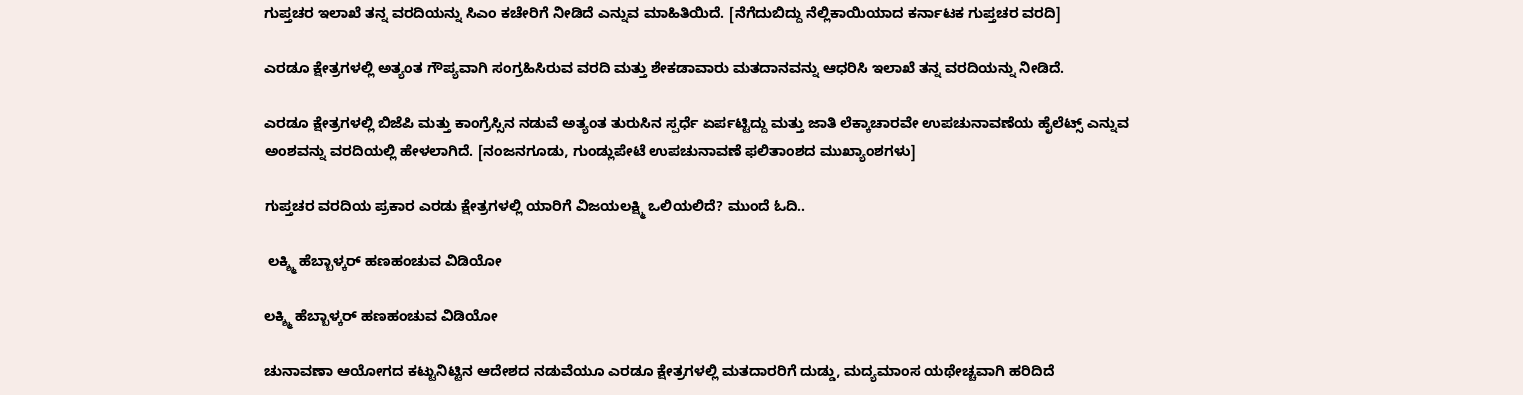ಗುಪ್ತಚರ ಇಲಾಖೆ ತನ್ನ ವರದಿಯನ್ನು ಸಿಎಂ ಕಚೇರಿಗೆ ನೀಡಿದೆ ಎನ್ನುವ ಮಾಹಿತಿಯಿದೆ. [ನೆಗೆದುಬಿದ್ದು ನೆಲ್ಲಿಕಾಯಿಯಾದ ಕರ್ನಾಟಕ ಗುಪ್ತಚರ ವರದಿ]

ಎರಡೂ ಕ್ಷೇತ್ರಗಳಲ್ಲಿ ಅತ್ಯಂತ ಗೌಪ್ಯವಾಗಿ ಸಂಗ್ರಹಿಸಿರುವ ವರದಿ ಮತ್ತು ಶೇಕಡಾವಾರು ಮತದಾನವನ್ನು ಆಧರಿಸಿ ಇಲಾಖೆ ತನ್ನ ವರದಿಯನ್ನು ನೀಡಿದೆ.

ಎರಡೂ ಕ್ಷೇತ್ರಗಳಲ್ಲಿ ಬಿಜೆಪಿ ಮತ್ತು ಕಾಂಗ್ರೆಸ್ಸಿನ ನಡುವೆ ಅತ್ಯಂತ ತುರುಸಿನ ಸ್ಪರ್ಧೆ ಏರ್ಪಟ್ಟಿದ್ದು ಮತ್ತು ಜಾತಿ ಲೆಕ್ಕಾಚಾರವೇ ಉಪಚುನಾವಣೆಯ ಹೈಲೆಟ್ಸ್ ಎನ್ನುವ ಅಂಶವನ್ನು ವರದಿಯಲ್ಲಿ ಹೇಳಲಾಗಿದೆ. [ನಂಜನಗೂಡು, ಗುಂಡ್ಲುಪೇಟೆ ಉಪಚುನಾವಣೆ ಫಲಿತಾಂಶದ ಮುಖ್ಯಾಂಶಗಳು]

ಗುಪ್ತಚರ ವರದಿಯ ಪ್ರಕಾರ ಎರಡು ಕ್ಷೇತ್ರಗಳಲ್ಲಿ ಯಾರಿಗೆ ವಿಜಯಲಕ್ಷ್ಮಿ ಒಲಿಯಲಿದೆ? ಮುಂದೆ ಓದಿ..

 ಲಕ್ಶ್ಮಿ ಹೆಬ್ಬಾಳ್ಕರ್ ಹಣಹಂಚುವ ವಿಡಿಯೋ

ಲಕ್ಶ್ಮಿ ಹೆಬ್ಬಾಳ್ಕರ್ ಹಣಹಂಚುವ ವಿಡಿಯೋ

ಚುನಾವಣಾ ಆಯೋಗದ ಕಟ್ಟುನಿಟ್ಟಿನ ಆದೇಶದ ನಡುವೆಯೂ ಎರಡೂ ಕ್ಷೇತ್ರಗಳಲ್ಲಿ ಮತದಾರರಿಗೆ ದುಡ್ಡು, ಮದ್ಯಮಾಂಸ ಯಥೇಚ್ಚವಾಗಿ ಹರಿದಿದೆ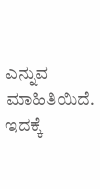ಎನ್ನುವ ಮಾಹಿತಿಯಿದೆ. ಇದಕ್ಕೆ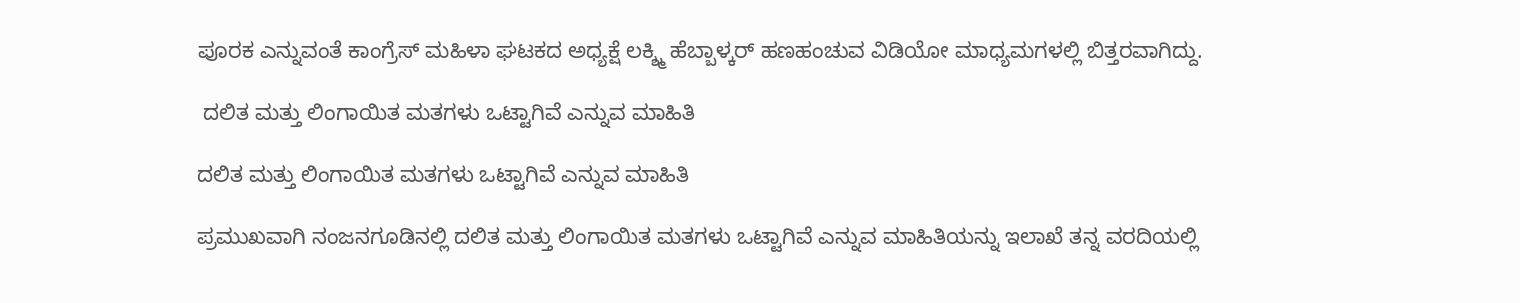ಪೂರಕ ಎನ್ನುವಂತೆ ಕಾಂಗ್ರೆಸ್ ಮಹಿಳಾ ಘಟಕದ ಅಧ್ಯಕ್ಷೆ ಲಕ್ಶ್ಮಿ ಹೆಬ್ಬಾಳ್ಕರ್ ಹಣಹಂಚುವ ವಿಡಿಯೋ ಮಾಧ್ಯಮಗಳಲ್ಲಿ ಬಿತ್ತರವಾಗಿದ್ದು.

 ದಲಿತ ಮತ್ತು ಲಿಂಗಾಯಿತ ಮತಗಳು ಒಟ್ಟಾಗಿವೆ ಎನ್ನುವ ಮಾಹಿತಿ

ದಲಿತ ಮತ್ತು ಲಿಂಗಾಯಿತ ಮತಗಳು ಒಟ್ಟಾಗಿವೆ ಎನ್ನುವ ಮಾಹಿತಿ

ಪ್ರಮುಖವಾಗಿ ನಂಜನಗೂಡಿನಲ್ಲಿ ದಲಿತ ಮತ್ತು ಲಿಂಗಾಯಿತ ಮತಗಳು ಒಟ್ಟಾಗಿವೆ ಎನ್ನುವ ಮಾಹಿತಿಯನ್ನು ಇಲಾಖೆ ತನ್ನ ವರದಿಯಲ್ಲಿ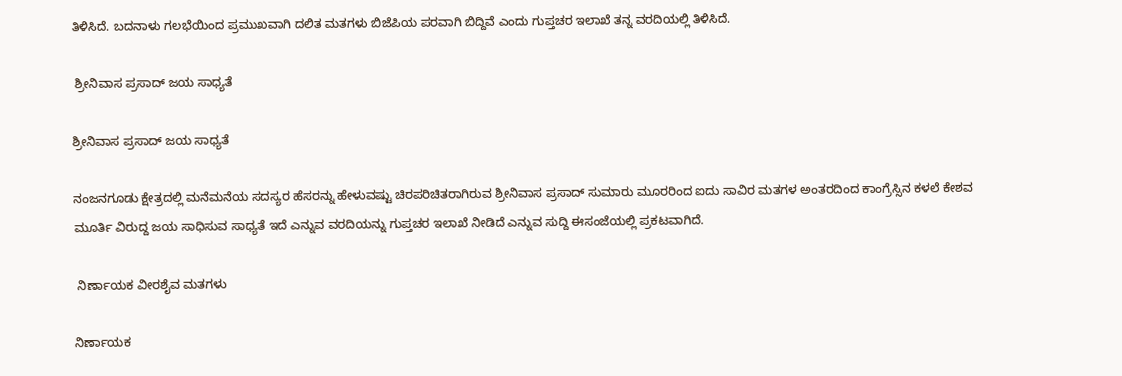ತಿಳಿಸಿದೆ. ಬದನಾಳು ಗಲಭೆಯಿಂದ ಪ್ರಮುಖವಾಗಿ ದಲಿತ ಮತಗಳು ಬಿಜೆಪಿಯ ಪರವಾಗಿ ಬಿದ್ದಿವೆ ಎಂದು ಗುಪ್ತಚರ ಇಲಾಖೆ ತನ್ನ ವರದಿಯಲ್ಲಿ ತಿಳಿಸಿದೆ.

 ಶ್ರೀನಿವಾಸ ಪ್ರಸಾದ್ ಜಯ ಸಾಧ್ಯತೆ

ಶ್ರೀನಿವಾಸ ಪ್ರಸಾದ್ ಜಯ ಸಾಧ್ಯತೆ

ನಂಜನಗೂಡು ಕ್ಷೇತ್ರದಲ್ಲಿ ಮನೆಮನೆಯ ಸದಸ್ಯರ ಹೆಸರನ್ನು ಹೇಳುವಷ್ಟು ಚಿರಪರಿಚಿತರಾಗಿರುವ ಶ್ರೀನಿವಾಸ ಪ್ರಸಾದ್ ಸುಮಾರು ಮೂರರಿಂದ ಐದು ಸಾವಿರ ಮತಗಳ ಅಂತರದಿಂದ ಕಾಂಗ್ರೆಸ್ಸಿನ ಕಳಲೆ ಕೇಶವ ಮೂರ್ತಿ ವಿರುದ್ದ ಜಯ ಸಾಧಿಸುವ ಸಾಧ್ಯತೆ ಇದೆ ಎನ್ನುವ ವರದಿಯನ್ನು ಗುಪ್ತಚರ ಇಲಾಖೆ ನೀಡಿದೆ ಎನ್ನುವ ಸುದ್ದಿ ಈಸಂಜೆಯಲ್ಲಿ ಪ್ರಕಟವಾಗಿದೆ.

 ನಿರ್ಣಾಯಕ ವೀರಶೈವ ಮತಗಳು

ನಿರ್ಣಾಯಕ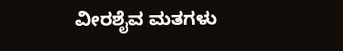ವೀರಶೈವ ಮತಗಳು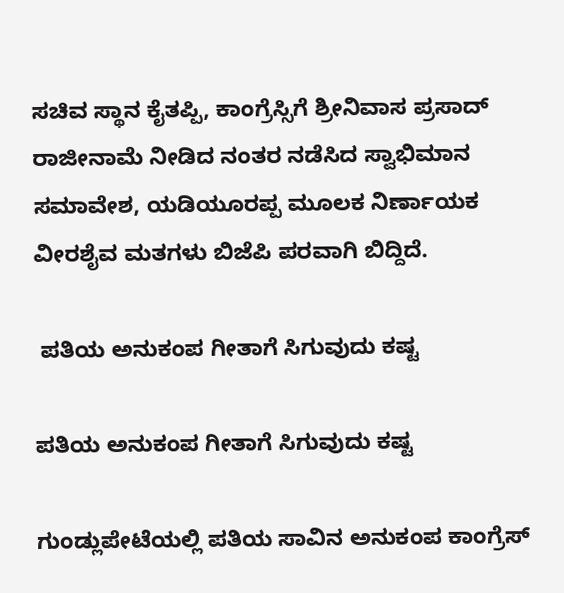ಸಚಿವ ಸ್ಥಾನ ಕೈತಪ್ಪಿ, ಕಾಂಗ್ರೆಸ್ಸಿಗೆ ಶ್ರೀನಿವಾಸ ಪ್ರಸಾದ್ ರಾಜೀನಾಮೆ ನೀಡಿದ ನಂತರ ನಡೆಸಿದ ಸ್ವಾಭಿಮಾನ ಸಮಾವೇಶ, ಯಡಿಯೂರಪ್ಪ ಮೂಲಕ ನಿರ್ಣಾಯಕ ವೀರಶೈವ ಮತಗಳು ಬಿಜೆಪಿ ಪರವಾಗಿ ಬಿದ್ದಿದೆ.

 ಪತಿಯ ಅನುಕಂಪ ಗೀತಾಗೆ ಸಿಗುವುದು ಕಷ್ಟ

ಪತಿಯ ಅನುಕಂಪ ಗೀತಾಗೆ ಸಿಗುವುದು ಕಷ್ಟ

ಗುಂಡ್ಲುಪೇಟೆಯಲ್ಲಿ ಪತಿಯ ಸಾವಿನ ಅನುಕಂಪ ಕಾಂಗ್ರೆಸ್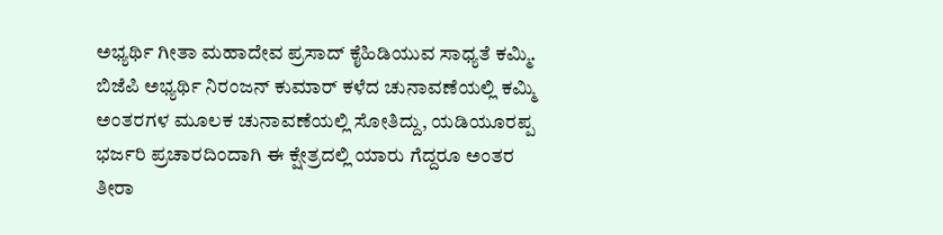ಅಭ್ಯರ್ಥಿ ಗೀತಾ ಮಹಾದೇವ ಪ್ರಸಾದ್ ಕೈಹಿಡಿಯುವ ಸಾಧ್ಯತೆ ಕಮ್ಮಿ. ಬಿಜೆಪಿ ಅಭ್ಯರ್ಥಿ ನಿರಂಜನ್ ಕುಮಾರ್ ಕಳೆದ ಚುನಾವಣೆಯಲ್ಲಿ ಕಮ್ಮಿ ಅಂತರಗಳ ಮೂಲಕ ಚುನಾವಣೆಯಲ್ಲಿ ಸೋತಿದ್ದು, ಯಡಿಯೂರಪ್ಪ ಭರ್ಜರಿ ಪ್ರಚಾರದಿಂದಾಗಿ ಈ ಕ್ಷೇತ್ರದಲ್ಲಿ ಯಾರು ಗೆದ್ದರೂ ಅಂತರ ತೀರಾ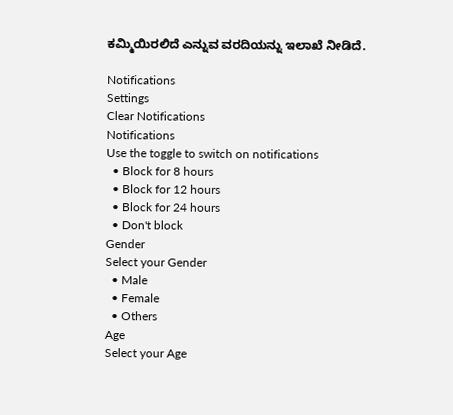ಕಮ್ಮಿಯಿರಲಿದೆ ಎನ್ನುವ ವರದಿಯನ್ನು ಇಲಾಖೆ ನೀಡಿದೆ.

Notifications
Settings
Clear Notifications
Notifications
Use the toggle to switch on notifications
  • Block for 8 hours
  • Block for 12 hours
  • Block for 24 hours
  • Don't block
Gender
Select your Gender
  • Male
  • Female
  • Others
Age
Select your Age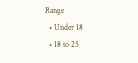Range
  • Under 18
  • 18 to 25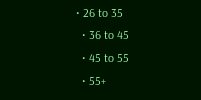• 26 to 35
  • 36 to 45
  • 45 to 55
  • 55+